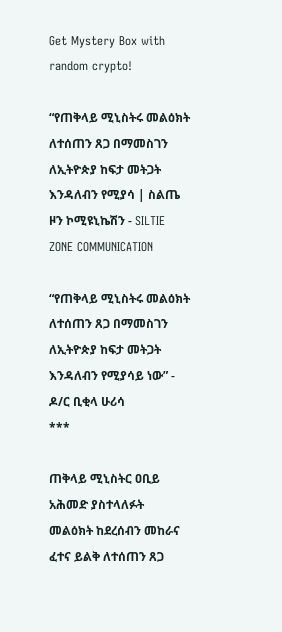Get Mystery Box with random crypto!

“የጠቅላይ ሚኒስትሩ መልዕክት ለተሰጠን ጸጋ በማመስገን ለኢትዮጵያ ከፍታ መትጋት እንዳለብን የሚያሳ | ስልጤ ዞን ኮሚዩኒኬሽን - SILTIE ZONE COMMUNICATION

“የጠቅላይ ሚኒስትሩ መልዕክት ለተሰጠን ጸጋ በማመስገን ለኢትዮጵያ ከፍታ መትጋት እንዳለብን የሚያሳይ ነው” - ዶ/ር ቢቂላ ሁሪሳ
***

ጠቅላይ ሚኒስትር ዐቢይ አሕመድ ያስተላለፉት መልዕክት ከደረሰብን መከራና ፈተና ይልቅ ለተሰጠን ጸጋ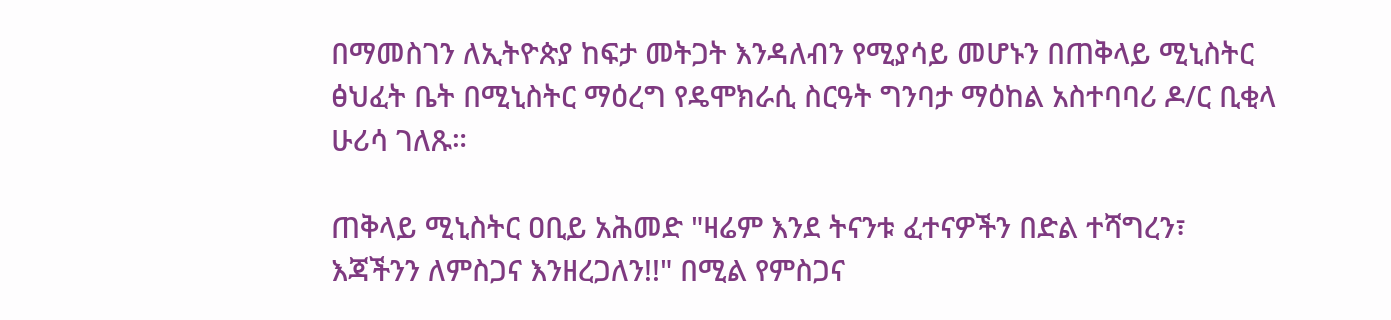በማመስገን ለኢትዮጵያ ከፍታ መትጋት እንዳለብን የሚያሳይ መሆኑን በጠቅላይ ሚኒስትር ፅህፈት ቤት በሚኒስትር ማዕረግ የዴሞክራሲ ስርዓት ግንባታ ማዕከል አስተባባሪ ዶ/ር ቢቂላ ሁሪሳ ገለጹ።

ጠቅላይ ሚኒስትር ዐቢይ አሕመድ "ዛሬም እንደ ትናንቱ ፈተናዎችን በድል ተሻግረን፣ እጃችንን ለምስጋና እንዘረጋለን!!" በሚል የምስጋና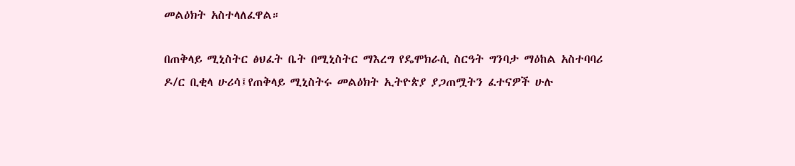መልዕክት አስተላለፈዋል።

በጠቅላይ ሚኒስትር ፅህፈት ቤት በሚኒስትር ማእረግ የዴሞክራሲ ስርዓት ግንባታ ማዕከል አስተባባሪ ዶ/ር ቢቂላ ሁሪሳ፤የጠቅላይ ሚኒስትሩ መልዕክት ኢትዮጵያ ያጋጠሟትን ፈተናዎች ሁሉ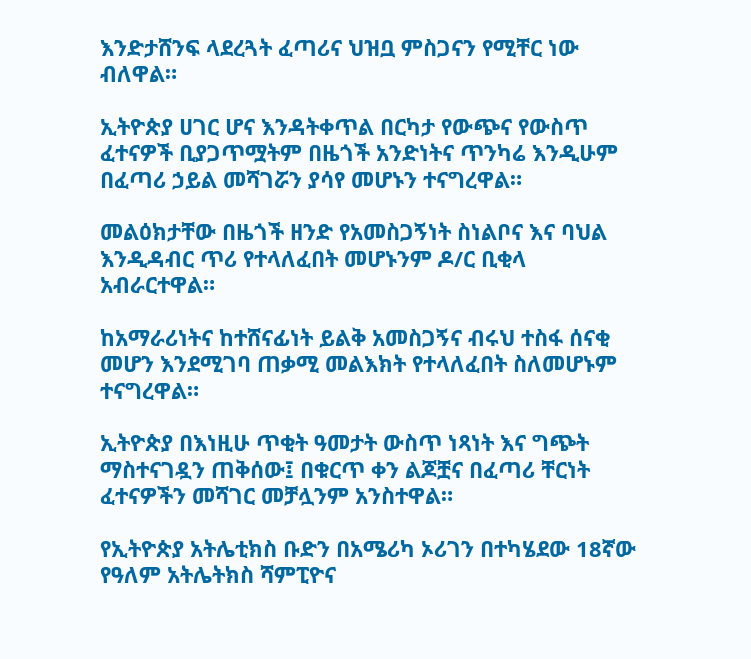እንድታሸንፍ ላደረጓት ፈጣሪና ህዝቧ ምስጋናን የሚቸር ነው ብለዋል።

ኢትዮጵያ ሀገር ሆና እንዳትቀጥል በርካታ የውጭና የውስጥ ፈተናዎች ቢያጋጥሟትም በዜጎች አንድነትና ጥንካሬ እንዲሁም በፈጣሪ ኃይል መሻገሯን ያሳየ መሆኑን ተናግረዋል።

መልዕክታቸው በዜጎች ዘንድ የአመስጋኝነት ስነልቦና እና ባህል እንዲዳብር ጥሪ የተላለፈበት መሆኑንም ዶ/ር ቢቂላ አብራርተዋል።

ከአማራሪነትና ከተሸናፊነት ይልቅ አመስጋኝና ብሩህ ተስፋ ሰናቂ መሆን እንደሚገባ ጠቃሚ መልእክት የተላለፈበት ስለመሆኑም ተናግረዋል።

ኢትዮጵያ በእነዚሁ ጥቂት ዓመታት ውስጥ ነጻነት እና ግጭት ማስተናገዷን ጠቅሰው፤ በቁርጥ ቀን ልጆቿና በፈጣሪ ቸርነት ፈተናዎችን መሻገር መቻሏንም አንስተዋል።

የኢትዮጵያ አትሌቲክስ ቡድን በአሜሪካ ኦሪገን በተካሄደው 18ኛው የዓለም አትሌትክስ ሻምፒዮና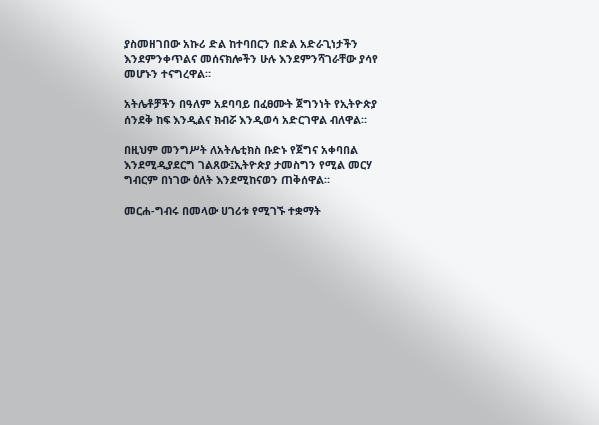ያስመዘገበው አኩሪ ድል ከተባበርን በድል አድራጊነታችን እንደምንቀጥልና መሰናክሎችን ሁሉ እንደምንሻገራቸው ያሳየ መሆኑን ተናግረዋል።

አትሌቶቻችን በዓለም አደባባይ በፈፀሙት ጀግንነት የኢትዮጵያ ሰንደቅ ከፍ እንዲልና ክብሯ እንዲወሳ አድርገዋል ብለዋል።

በዚህም መንግሥት ለአትሌቲክስ ቡድኑ የጀግና አቀባበል እንደሚዲያደርግ ገልጸው፤ኢትዮጵያ ታመስግን የሚል መርሃ ግብርም በነገው ዕለት እንደሚከናወን ጠቅሰዋል።

መርሐ-ግብሩ በመላው ሀገሪቱ የሚገኙ ተቋማት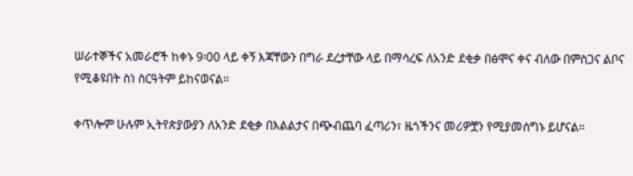ሠራተኞችና አመራሮች ከቀኑ 9፡00 ላይ ቀኝ እጃቸውን በግራ ደረታቸው ላይ በማሳረፍ ለአንድ ደቂቃ በፅሞና ቀና ብለው በምስጋና ልቦና የሚቆዩበት ስነ ስርዓትም ይከናወናል።

ቀጥሎም ሁሉም ኢትየጵያውያን ለአንድ ደቂቃ በእልልታና በጭብጨባ ፈጣሪን፣ ዜጎችንና መሪዎቿን የሚያመሰግኑ ይሆናል።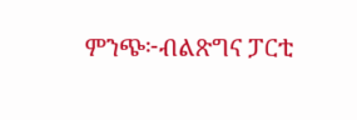ምንጭ፦ብልጽግና ፓርቲ